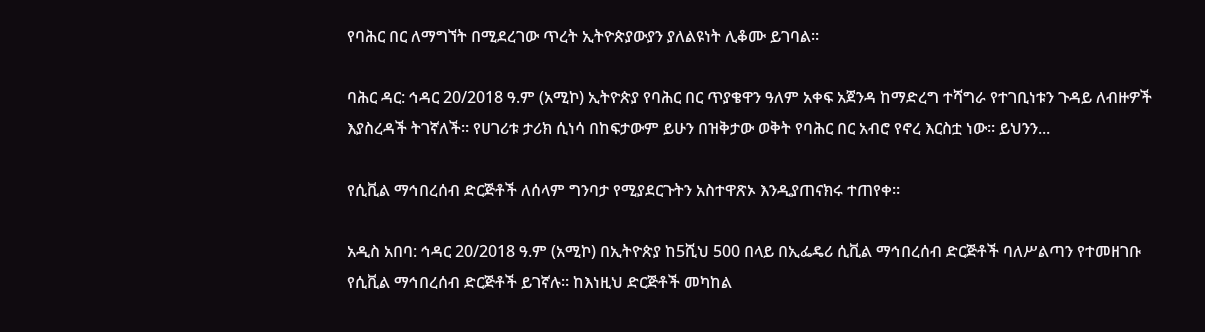የባሕር በር ለማግኘት በሚደረገው ጥረት ኢትዮጵያውያን ያለልዩነት ሊቆሙ ይገባል።

ባሕር ዳር: ኅዳር 20/2018 ዓ.ም (አሚኮ) ኢትዮጵያ የባሕር በር ጥያቄዋን ዓለም አቀፍ አጀንዳ ከማድረግ ተሻግራ የተገቢነቱን ጉዳይ ለብዙዎች እያስረዳች ትገኛለች። የሀገሪቱ ታሪክ ሲነሳ በከፍታውም ይሁን በዝቅታው ወቅት የባሕር በር አብሮ የኖረ እርስቷ ነው። ይህንን...

የሲቪል ማኅበረሰብ ድርጅቶች ለሰላም ግንባታ የሚያደርጉትን አስተዋጽኦ እንዲያጠናክሩ ተጠየቀ።

አዲስ አበባ: ኅዳር 20/2018 ዓ.ም (አሚኮ) በኢትዮጵያ ከ5ሺህ 500 በላይ በኢፌዴሪ ሲቪል ማኅበረሰብ ድርጅቶች ባለሥልጣን የተመዘገቡ የሲቪል ማኅበረሰብ ድርጅቶች ይገኛሉ። ከእነዚህ ድርጅቶች መካከል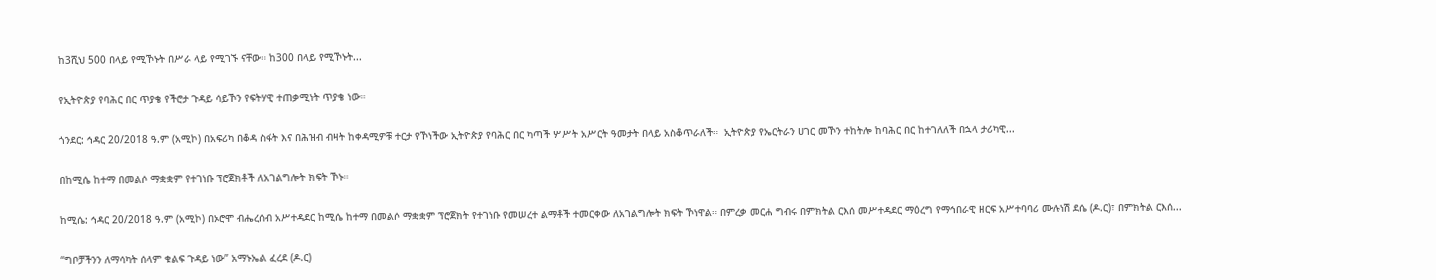ከ3ሺህ 500 በላይ የሚኾኑት በሥራ ላይ የሚገኙ ናቸው። ከ300 በላይ የሚኾኑት...

የኢትዮጵያ የባሕር በር ጥያቄ የችሮታ ጉዳይ ሳይኾን የፍትሃዊ ተጠቃሚነት ጥያቄ ነው።

ጎንደር: ኅዳር 20/2018 ዓ.ም (አሚኮ) በአፍሪካ በቆዳ ስፋት እና በሕዝብ ብዛት ከቀዳሚዎቹ ተርታ የኾነችው ኢትዮጵያ የባሕር በር ካጣች ሦሥት አሥርት ዓመታት በላይ አስቆጥራለች።  ኢትዮጵያ የኤርትራን ሀገር መኾን ተከትሎ ከባሕር በር ከተገለለች በኋላ ታሪካዊ...

በከሚሴ ከተማ በመልሶ ማቋቋም የተገነቡ ፕሮጀክቶች ለአገልግሎት ክፍት ኾኑ።

ከሚሴ: ኅዳር 20/2018 ዓ.ም (አሚኮ) በኦሮሞ ብሔረሰብ አሥተዳደር ከሚሴ ከተማ በመልሶ ማቋቋም ፕሮጀክት የተገነቡ የመሠረተ ልማቶች ተመርቀው ለአገልግሎት ክፍት ኾነዋል። በምረቃ መርሐ ግብሩ በምክትል ርእሰ መሥተዳደር ማዕረግ የማኅበራዊ ዘርፍ አሥተባባሪ ሙሉነሽ ደሴ (ዶ.ር)፣ በምክትል ርእሰ...

“ግቦቻችንን ለማሳካት ሰላም ቁልፍ ጉዳይ ነው” አማኑኤል ፈረደ (ዶ.ር)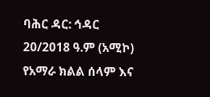ባሕር ዳር: ኅዳር 20/2018 ዓ.ም (አሚኮ) የአማራ ክልል ሰላም እና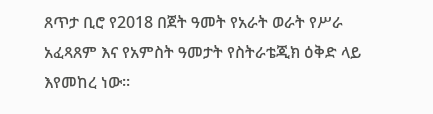ጸጥታ ቢሮ የ2018 በጀት ዓመት የአራት ወራት የሥራ አፈጻጸም እና የአምስት ዓመታት የስትራቴጂክ ዕቅድ ላይ እየመከረ ነው።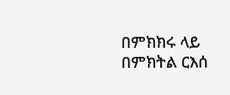በምክክሩ ላይ በምክትል ርእሰ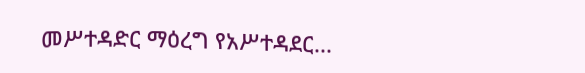መሥተዳድር ማዕረግ የአሥተዳደር...